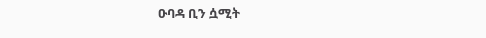ዑባዳ ቢን ሷሚት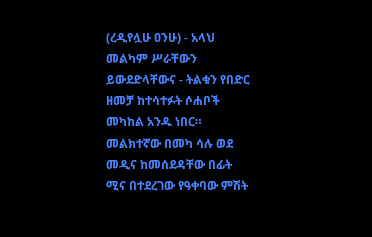(ረዲየሏሁ ዐንሁ) - አላህ መልካም ሥራቸውን ይውደድላቸውና - ትልቁን የበድር ዘመቻ ከተሳተፉት ሶሐቦች መካከል አንዱ ነበር። መልክተኛው በመካ ሳሉ ወደ መዲና ከመሰደዳቸው በፊት ሚና በተደረገው የዓቀባው ምሽት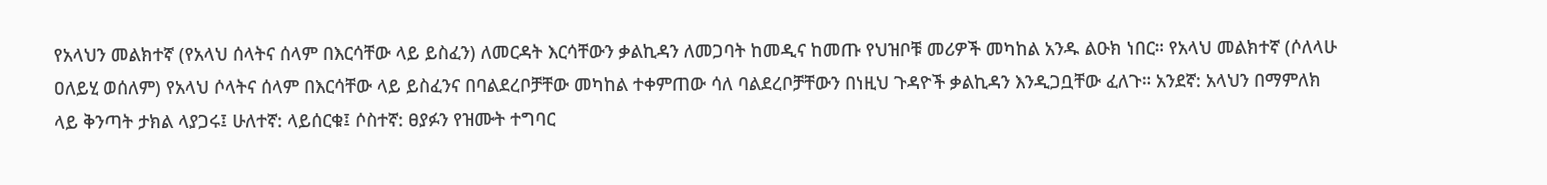የአላህን መልክተኛ (የአላህ ሰላትና ሰላም በእርሳቸው ላይ ይስፈን) ለመርዳት እርሳቸውን ቃልኪዳን ለመጋባት ከመዲና ከመጡ የህዝቦቹ መሪዎች መካከል አንዱ ልዑክ ነበር። የአላህ መልክተኛ (ሶለላሁ ዐለይሂ ወሰለም) የአላህ ሶላትና ሰላም በእርሳቸው ላይ ይስፈንና በባልደረቦቻቸው መካከል ተቀምጠው ሳለ ባልደረቦቻቸውን በነዚህ ጉዳዮች ቃልኪዳን እንዲጋቧቸው ፈለጉ። አንደኛ: አላህን በማምለክ ላይ ቅንጣት ታክል ላያጋሩ፤ ሁለተኛ: ላይሰርቁ፤ ሶስተኛ: ፀያፉን የዝሙት ተግባር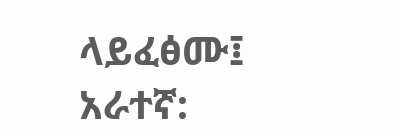ላይፈፅሙ፤ አራተኛ: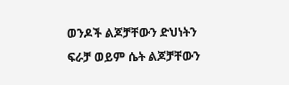ወንዶች ልጆቻቸውን ድህነትን ፍራቻ ወይም ሴት ልጆቻቸውን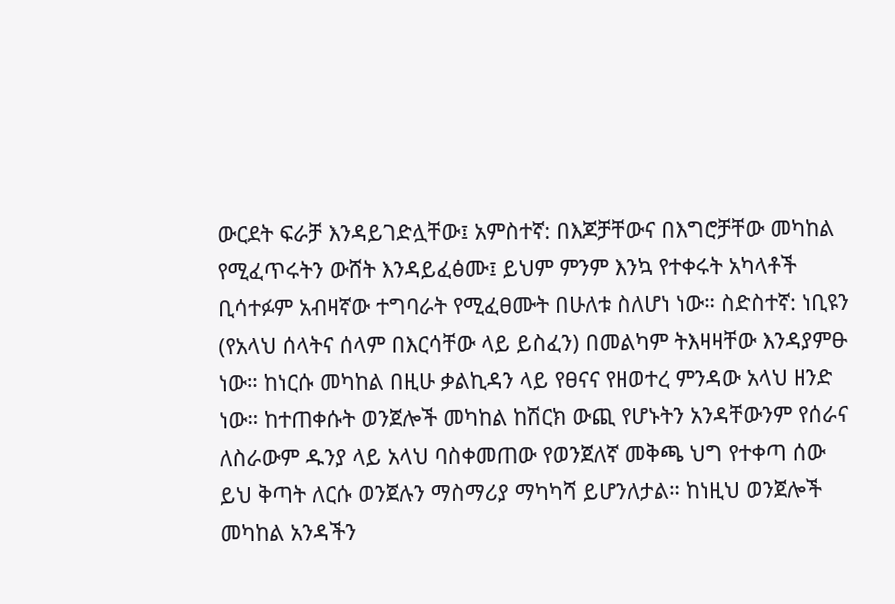ውርደት ፍራቻ እንዳይገድሏቸው፤ አምስተኛ: በእጆቻቸውና በእግሮቻቸው መካከል የሚፈጥሩትን ውሸት እንዳይፈፅሙ፤ ይህም ምንም እንኳ የተቀሩት አካላቶች ቢሳተፉም አብዛኛው ተግባራት የሚፈፀሙት በሁለቱ ስለሆነ ነው። ስድስተኛ: ነቢዩን (የአላህ ሰላትና ሰላም በእርሳቸው ላይ ይስፈን) በመልካም ትእዛዛቸው እንዳያምፁ ነው። ከነርሱ መካከል በዚሁ ቃልኪዳን ላይ የፀናና የዘወተረ ምንዳው አላህ ዘንድ ነው። ከተጠቀሱት ወንጀሎች መካከል ከሽርክ ውጪ የሆኑትን አንዳቸውንም የሰራና ለስራውም ዱንያ ላይ አላህ ባስቀመጠው የወንጀለኛ መቅጫ ህግ የተቀጣ ሰው ይህ ቅጣት ለርሱ ወንጀሉን ማስማሪያ ማካካሻ ይሆንለታል። ከነዚህ ወንጀሎች መካከል አንዳችን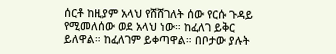ሰርቶ ከዚያም አላህ የሸሸገለት ሰው የርሱ ጉዳይ የሚመለሰው ወደ አላህ ነው። ከፈለገ ይቅር ይለዋል። ከፈለገም ይቀጣዋል። በቦታው ያሉት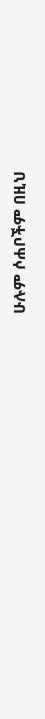ሁሉም ሶሐቦችም በዚህ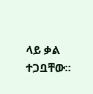ላይ ቃል ተጋቧቸው።